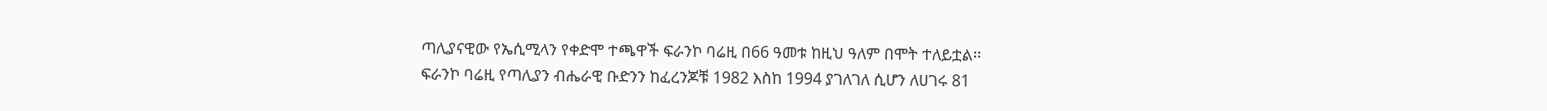ጣሊያናዊው የኤሲሚላን የቀድሞ ተጫዋች ፍራንኮ ባሬዚ በ66 ዓመቱ ከዚህ ዓለም በሞት ተለይቷል፡፡
ፍራንኮ ባሬዚ የጣሊያን ብሔራዊ ቡድንን ከፈረንጆቹ 1982 እስከ 1994 ያገለገለ ሲሆን ለሀገሩ 81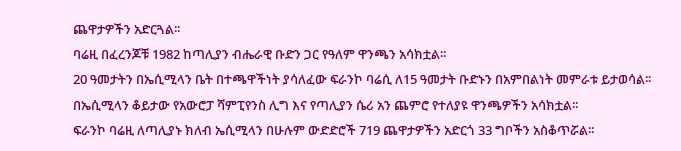ጨዋታዎችን አድርጓል፡፡
ባሬዚ በፈረንጆቹ 1982 ከጣሊያን ብሔራዊ ቡድን ጋር የዓለም ዋንጫን አሳክቷል፡፡
20 ዓመታትን በኤሲሚላን ቤት በተጫዋችነት ያሳለፈው ፍራንኮ ባሬሲ ለ15 ዓመታት ቡድኑን በአምበልነት መምራቱ ይታወሳል፡፡
በኤሲሚላን ቆይታው የአውሮፓ ሻምፒየንስ ሊግ እና የጣሊያን ሴሪ አን ጨምሮ የተለያዩ ዋንጫዎችን አሳክቷል፡፡
ፍራንኮ ባሬዚ ለጣሊያኑ ክለብ ኤሲሚላን በሁሉም ውድድሮች 719 ጨዋታዎችን አድርጎ 33 ግቦችን አስቆጥሯል፡፡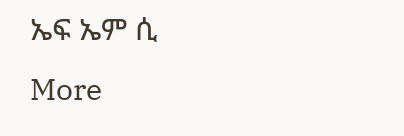ኤፍ ኤም ሲ
More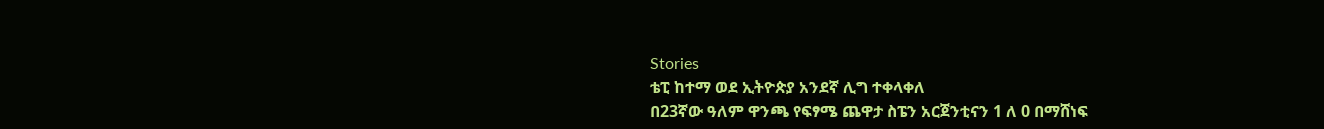Stories
ቴፒ ከተማ ወደ ኢትዮጵያ አንደኛ ሊግ ተቀላቀለ
በ23ኛው ዓለም ዋንጫ የፍፃሜ ጨዋታ ስፔን አርጀንቲናን 1 ለ 0 በማሸነፍ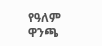የዓለም ዋንጫ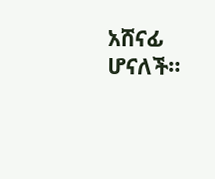አሸናፊ ሆናለች።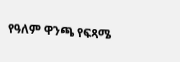የዓለም ዋንጫ የፍጻሜ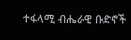ተፋላሚ ብሔራዊ ቡድኖች